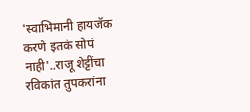'स्वाभिमानी हायजॅक करणे इतकं सोपं नाही'..राजू शेट्टींचा रविकांत तुपकरांना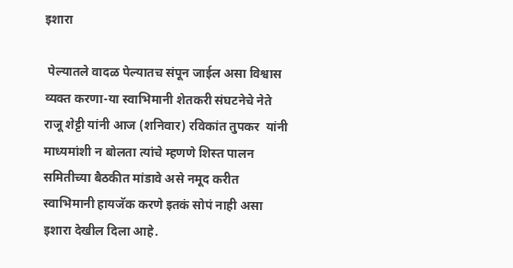इशारा

 पेल्यातले वादळ पेल्यातच संपून जाईल असा विश्वास व्यक्त करणा-या स्वाभिमानी शेतकरी संघटनेचे नेते राजू शेट्टी यांनी आज (शनिवार) रविकांत तुपकर  यांनी माध्यमांशी न बोलता त्यांचे म्हणणे शिस्त पालन समितीच्या बैठकीत मांडावे असे नमूद करीत स्वाभिमानी हायजॅक करणे इतकं सोपं नाही असा इशारा देखील दिला आहे.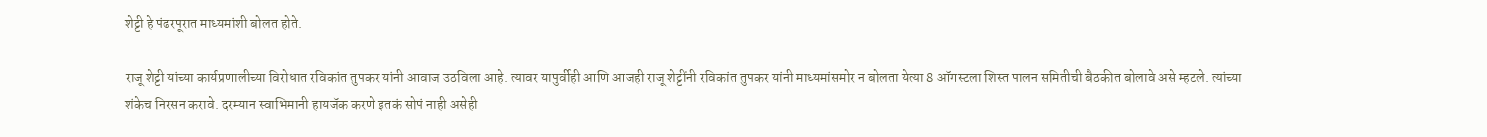शेट्टी हे पंढरपूरात माध्यमांशी बोलत होते.

राजू शेट्टी यांच्या कार्यप्रणालीच्या विरोधात रविकांत तुपकर यांनी आवाज उठविला आहे. त्यावर यापुर्वीही आणि आजही राजू शेट्टींनी रविकांत तुपकर यांनी माध्यमांसमोर न बोलता येत्या 8 ऑगस्टला शिस्त पालन समितीची बैठकीत बोलावे असे म्हटले. त्यांच्या शंकेच निरसन करावे. दरम्यान स्वाभिमानी हायजॅक करणे इतकं सोपं नाही असेही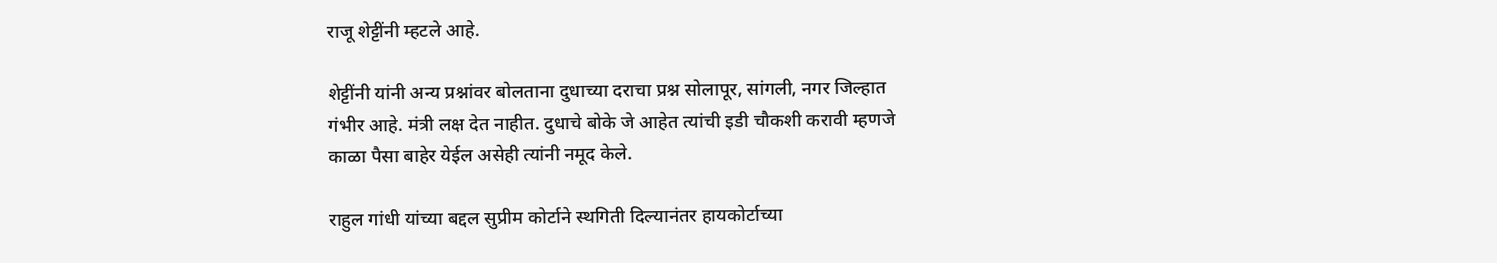राजू शेट्टींनी म्हटले आहे.

शेट्टींनी यांनी अन्य प्रश्नांवर बोलताना दुधाच्या दराचा प्रश्न सोलापूर, सांगली, नगर जिल्हात गंभीर आहे. मंत्री लक्ष देत नाहीत. दुधाचे बोके जे आहेत त्यांची इडी चौकशी करावी म्हणजे काळा पैसा बाहेर येईल असेही त्यांनी नमूद केले.

राहुल गांधी यांच्या बद्दल सुप्रीम कोर्टाने स्थगिती दिल्यानंतर हायकोर्टाच्या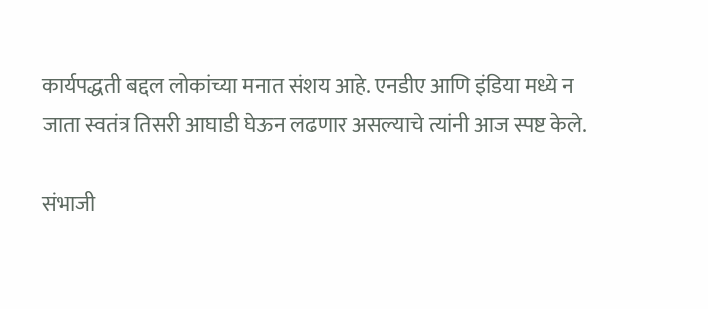कार्यपद्धती बद्दल लोकांच्या मनात संशय आहे. एनडीए आणि इंडिया मध्ये न जाता स्वतंत्र तिसरी आघाडी घेऊन लढणार असल्याचे त्यांनी‌ आज स्पष्ट केले.

संभाजी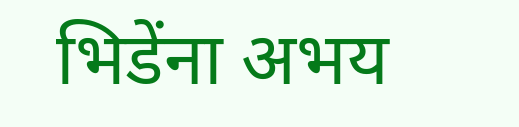भिडेंना अभय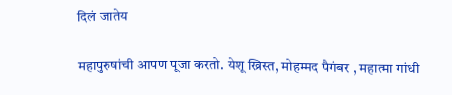दिलं जातेय

महापुरुषांची आपण पूजा करतो. येशू ख्रिस्त, मोहम्मद पैगंबर , महात्मा गांधी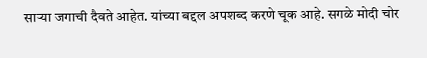साऱ्या जगाची दैवते आहेत. यांच्या बद्दल अपशब्द करणे चूक आहे. सगळे मोदी चोर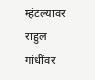म्हंटल्यावर राहुल गांधींवर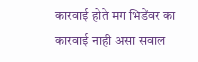कारवाई होते मग भिडेंवर का कारवाई नाही असा सवाल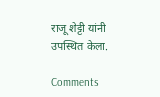राजू शेट्टी यांनी उपस्थित केला.

Comments